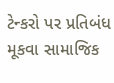ટેન્કરો પર પ્રતિબંધ મૂકવા સામાજિક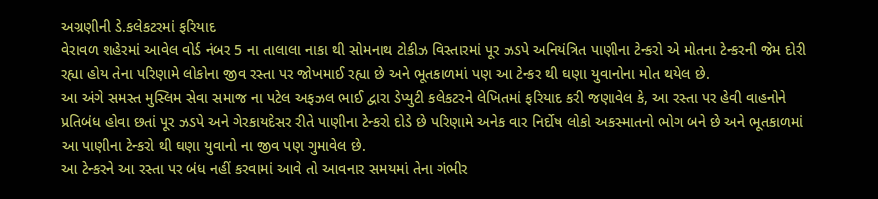અગ્રણીની ડે.કલેકટરમાં ફરિયાદ
વેરાવળ શહેરમાં આવેલ વોર્ડ નંબર 5 ના તાલાલા નાકા થી સોમનાથ ટોકીઝ વિસ્તારમાં પૂર ઝડપે અનિયંત્રિત પાણીના ટેન્કરો એ મોતના ટેન્કરની જેમ દોરી રહ્યા હોય તેના પરિણામે લોકોના જીવ રસ્તા પર જોખમાઈ રહ્યા છે અને ભૂતકાળમાં પણ આ ટેન્કર થી ઘણા યુવાનોના મોત થયેલ છે.
આ અંગે સમસ્ત મુસ્લિમ સેવા સમાજ ના પટેલ અફઝલ ભાઈ દ્વારા ડેપ્યુટી કલેકટરને લેખિતમાં ફરિયાદ કરી જણાવેલ કે, આ રસ્તા પર હેવી વાહનોને પ્રતિબંધ હોવા છતાં પૂર ઝડપે અને ગેરકાયદેસર રીતે પાણીના ટેન્કરો દોડે છે પરિણામે અનેક વાર નિર્દોષ લોકો અકસ્માતનો ભોગ બને છે અને ભૂતકાળમાં આ પાણીના ટેન્કરો થી ઘણા યુવાનો ના જીવ પણ ગુમાવેલ છે.
આ ટેન્કરને આ રસ્તા પર બંધ નહીં કરવામાં આવે તો આવનાર સમયમાં તેના ગંભીર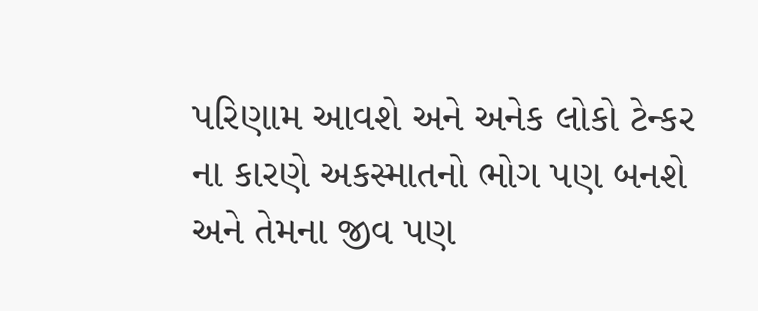પરિણામ આવશે અને અનેક લોકો ટેન્કર ના કારણે અકસ્માતનો ભોગ પણ બનશે અને તેમના જીવ પણ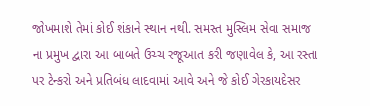જોખમાશે તેમાં કોઈ શંકાને સ્થાન નથી. સમસ્ત મુસ્લિમ સેવા સમાજ ના પ્રમુખ દ્વારા આ બાબતે ઉચ્ચ રજૂઆત કરી જણાવેલ કે, આ રસ્તા પર ટેન્કરો અને પ્રતિબંધ લાદવામાં આવે અને જે કોઈ ગેરકાયદેસર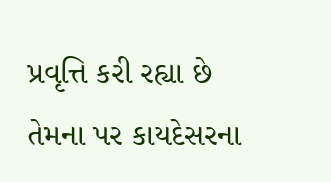પ્રવૃત્તિ કરી રહ્યા છે તેમના પર કાયદેસરના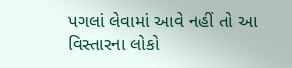પગલાં લેવામાં આવે નહીં તો આ વિસ્તારના લોકો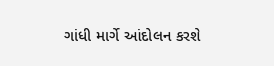ગાંધી માર્ગે આંદોલન કરશે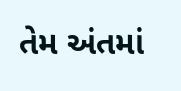તેમ અંતમાં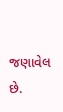જણાવેલ છે.